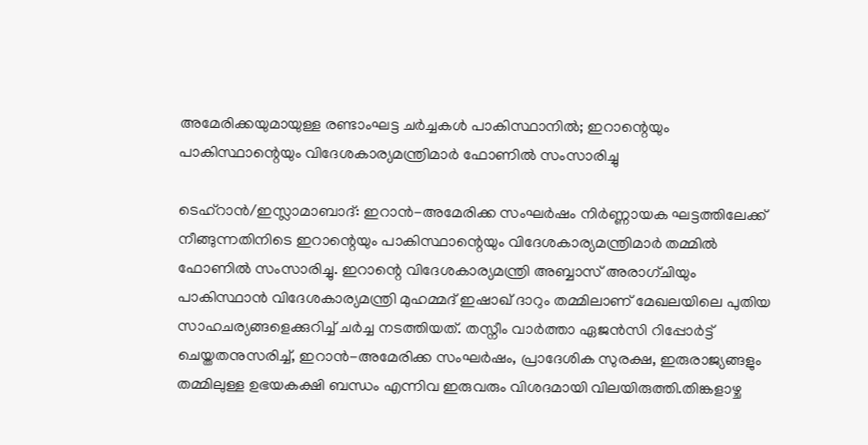അമേരിക്കയുമായുള്ള രണ്ടാംഘട്ട ചർച്ചകൾ പാകിസ്ഥാനിൽ; ഇറാന്റെയും പാകിസ്ഥാന്റെയും വിദേശകാര്യമന്ത്രിമാർ ഫോണിൽ സംസാരിച്ചു

ടെഹ്‌റാൻ/ഇസ്ലാമാബാദ്: ഇറാൻ-അമേരിക്ക സംഘർഷം നിർണ്ണായക ഘട്ടത്തിലേക്ക് നീങ്ങുന്നതിനിടെ ഇറാന്റെയും പാകിസ്ഥാന്റെയും വിദേശകാര്യമന്ത്രിമാർ തമ്മിൽ ഫോണിൽ സംസാരിച്ചു. ഇറാന്റെ വിദേശകാര്യമന്ത്രി അബ്ബാസ് അരാഗ്‌ചിയും പാകിസ്ഥാൻ വിദേശകാര്യമന്ത്രി മുഹമ്മദ് ഇഷാഖ് ദാറും തമ്മിലാണ് മേഖലയിലെ പുതിയ സാഹചര്യങ്ങളെക്കുറിച്ച് ചർച്ച നടത്തിയത്. തസ്നീം വാർത്താ ഏജൻസി റിപ്പോർട്ട് ചെയ്തതനുസരിച്ച്, ഇറാൻ-അമേരിക്ക സംഘർഷം, പ്രാദേശിക സുരക്ഷ, ഇരുരാജ്യങ്ങളും തമ്മിലുള്ള ഉഭയകക്ഷി ബന്ധം എന്നിവ ഇരുവരും വിശദമായി വിലയിരുത്തി.തിങ്കളാഴ്ച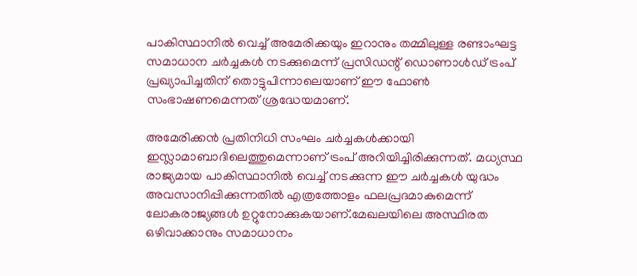പാകിസ്ഥാനിൽ വെച്ച് അമേരിക്കയും ഇറാനും തമ്മിലുള്ള രണ്ടാംഘട്ട സമാധാന ചർച്ചകൾ നടക്കുമെന്ന് പ്രസിഡന്റ് ഡൊണാൾഡ് ട്രംപ് പ്രഖ്യാപിച്ചതിന് തൊട്ടുപിന്നാലെയാണ് ഈ ഫോൺ സംഭാഷണമെന്നത് ശ്രദ്ധേയമാണ്.

അമേരിക്കൻ പ്രതിനിധി സംഘം ചർച്ചകൾക്കായി ഇസ്ലാമാബാദിലെത്തുമെന്നാണ് ട്രംപ് അറിയിച്ചിരിക്കുന്നത്. മധ്യസ്ഥ രാജ്യമായ പാകിസ്ഥാനിൽ വെച്ച് നടക്കുന്ന ഈ ചർച്ചകൾ യുദ്ധം അവസാനിപ്പിക്കുന്നതിൽ എത്രത്തോളം ഫലപ്രദമാകുമെന്ന് ലോകരാജ്യങ്ങൾ ഉറ്റുനോക്കുകയാണ്.മേഖലയിലെ അസ്ഥിരത ഒഴിവാക്കാനും സമാധാനം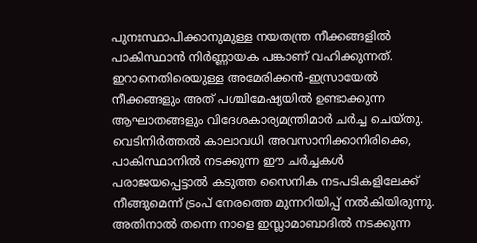പുനഃസ്ഥാപിക്കാനുമുള്ള നയതന്ത്ര നീക്കങ്ങളിൽ പാകിസ്ഥാൻ നിർണ്ണായക പങ്കാണ് വഹിക്കുന്നത്. ഇറാനെതിരെയുള്ള അമേരിക്കൻ-ഇസ്രായേൽ നീക്കങ്ങളും അത് പശ്ചിമേഷ്യയിൽ ഉണ്ടാക്കുന്ന ആഘാതങ്ങളും വിദേശകാര്യമന്ത്രിമാർ ചർച്ച ചെയ്തു. വെടിനിർത്തൽ കാലാവധി അവസാനിക്കാനിരിക്കെ, പാകിസ്ഥാനിൽ നടക്കുന്ന ഈ ചർച്ചകൾ പരാജയപ്പെട്ടാൽ കടുത്ത സൈനിക നടപടികളിലേക്ക് നീങ്ങുമെന്ന് ട്രംപ് നേരത്തെ മുന്നറിയിപ്പ് നൽകിയിരുന്നു. അതിനാൽ തന്നെ നാളെ ഇസ്ലാമാബാദിൽ നടക്കുന്ന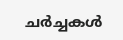ചർച്ചകൾ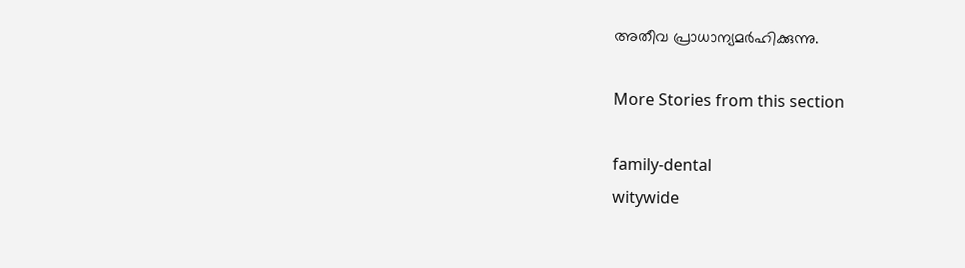അതീവ പ്രാധാന്യമർഹിക്കുന്നു.

More Stories from this section

family-dental
witywide